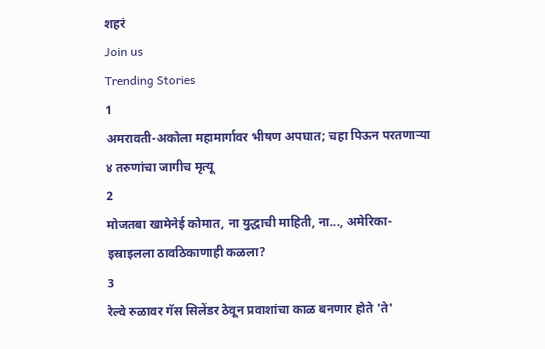शहरं
Join us
Trending Stories
1
अमरावती-अकोला महामार्गावर भीषण अपघात; चहा पिऊन परतणाऱ्या ४ तरुणांचा जागीच मृत्यू
2
मोजतबा खामेनेई कोमात, ना युद्धाची माहिती, ना..., अमेरिका-इस्राइलला ठावठिकाणाही कळला?
3
रेल्वे रुळावर गॅस सिलेंडर ठेवून प्रवाशांचा काळ बनणार होते 'ते'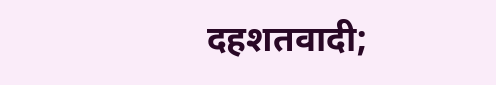दहशतवादी;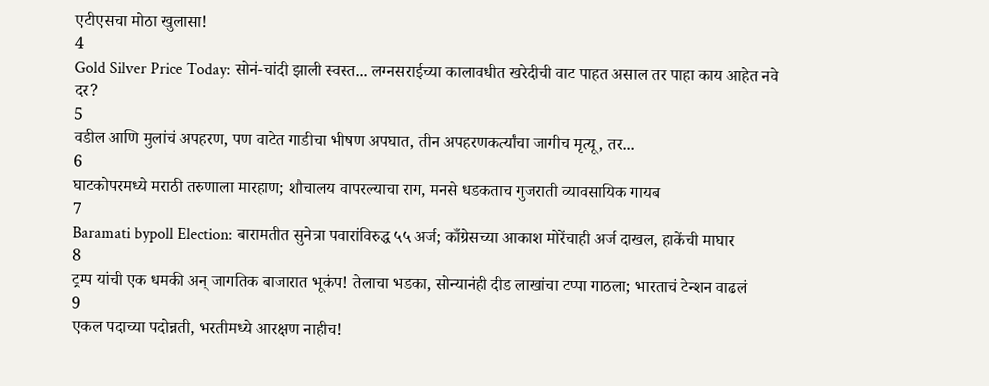एटीएसचा मोठा खुलासा!
4
Gold Silver Price Today: सोनं-चांदी झाली स्वस्त... लग्नसराईच्या कालावधीत खरेदीची वाट पाहत असाल तर पाहा काय आहेत नवे दर?
5
वडील आणि मुलांचं अपहरण, पण वाटेत गाडीचा भीषण अपघात, तीन अपहरणकर्त्यांचा जागीच मृत्यू, तर...
6
घाटकोपरमध्ये मराठी तरुणाला मारहाण; शौचालय वापरल्याचा राग, मनसे धडकताच गुजराती व्यावसायिक गायब
7
Baramati bypoll Election: बारामतीत सुनेत्रा पवारांविरुद्ध ५५ अर्ज; काँग्रेसच्या आकाश मोरेंचाही अर्ज दाखल, हाकेंची माघार
8
ट्रम्प यांची एक धमकी अन् जागतिक बाजारात भूकंप! तेलाचा भडका, सोन्यानंही दीड लाखांचा टप्पा गाठला; भारताचं टेन्शन वाढलं
9
एकल पदाच्या पदोन्नती, भरतीमध्ये आरक्षण नाहीच!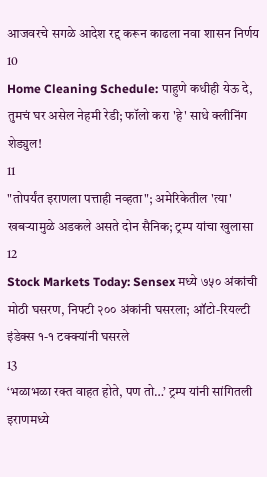आजवरचे सगळे आदेश रद्द करून काढला नवा शासन निर्णय
10
Home Cleaning Schedule: पाहुणे कधीही येऊ दे, तुमचं घर असेल नेहमी रेडी; फॉलो करा 'हे' साधे क्लीनिंग शेड्युल!
11
"तोपर्यंत इराणला पत्ताही नव्हता"; अमेरिकेतील 'त्या' खबऱ्यामुळे अडकले असते दोन सैनिक; ट्रम्प यांचा खुलासा
12
Stock Markets Today: Sensex मध्ये ७५० अंकांची मोठी घसरण, निफ्टी २०० अंकांनी घसरला; ऑटो-रियल्टी इंडेक्स १-१ टक्क्यांनी घसरले
13
‘भळाभळा रक्त वाहत होते, पण तो…’ ट्रम्प यांनी सांगितली इराणमध्ये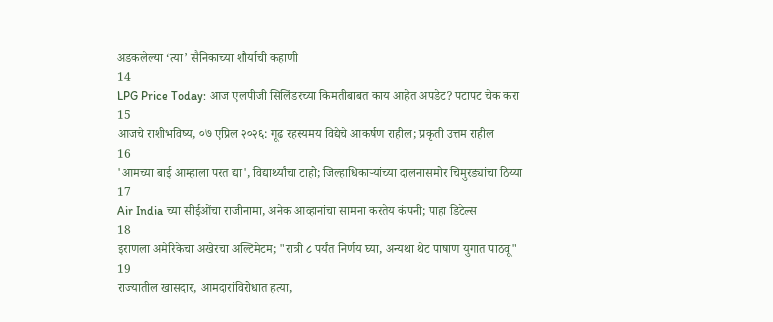अडकलेल्या ‘त्या’ सैनिकाच्या शौर्याची कहाणी
14
LPG Price Today: आज एलपीजी सिलिंडरच्या किमतीबाबत काय आहेत अपडेट? पटापट चेक करा
15
आजचे राशीभविष्य, ०७ एप्रिल २०२६: गूढ रहस्यमय विद्येचे आकर्षण राहील; प्रकृती उत्तम राहील
16
'आमच्या बाई आम्हाला परत द्या', विद्यार्थ्यांचा टाहो; जिल्हाधिकाऱ्यांच्या दालनासमोर चिमुरड्यांचा ठिय्या
17
Air India च्या सीईओंचा राजीनामा, अनेक आव्हानांचा सामना करतेय कंपनी; पाहा डिटेल्स
18
इराणला अमेरिकेचा अखेरचा अल्टिमेटम; "रात्री ८ पर्यंत निर्णय घ्या, अन्यथा थेट पाषाण युगात पाठवू"
19
राज्यातील खासदार, आमदारांविरोधात हत्या,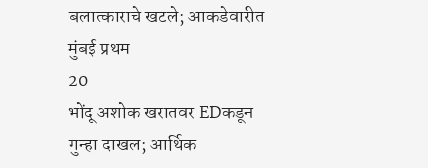बलात्काराचे खटले; आकडेवारीत मुंबई प्रथम
20
भोंदू अशोक खरातवर EDकडून गुन्हा दाखल; आर्थिक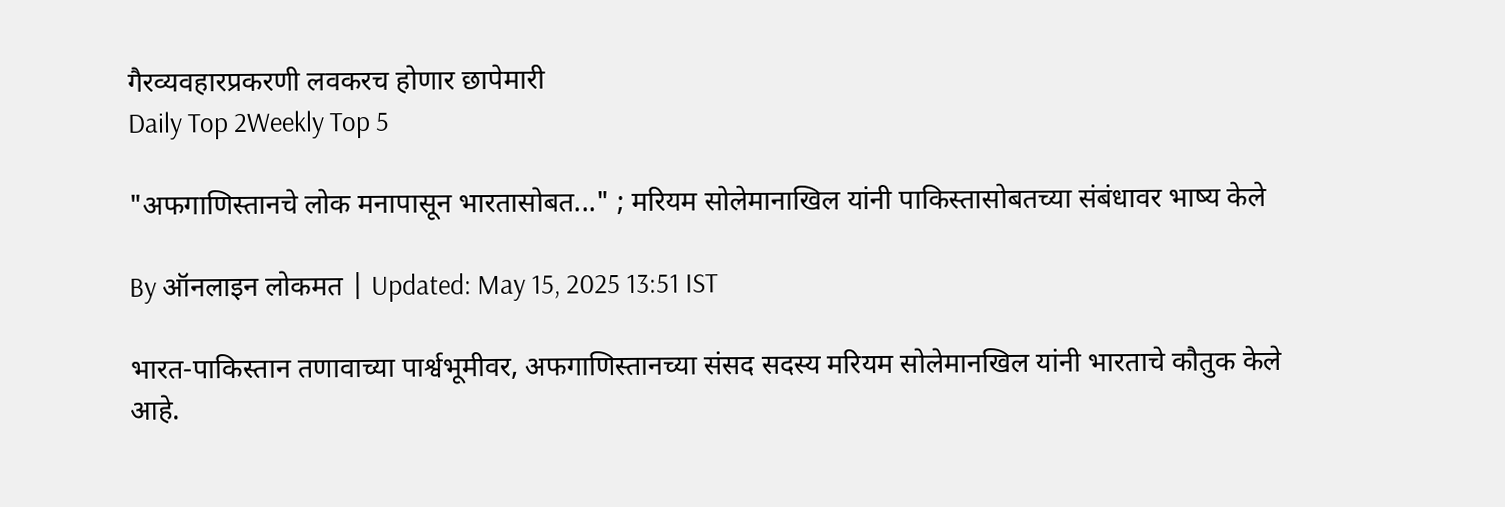गैरव्यवहारप्रकरणी लवकरच होणार छापेमारी
Daily Top 2Weekly Top 5

"अफगाणिस्तानचे लोक मनापासून भारतासोबत..." ; मरियम सोलेमानाखिल यांनी पाकिस्तासोबतच्या संबंधावर भाष्य केले

By ऑनलाइन लोकमत | Updated: May 15, 2025 13:51 IST

भारत-पाकिस्तान तणावाच्या पार्श्वभूमीवर, अफगाणिस्तानच्या संसद सदस्य मरियम सोलेमानखिल यांनी भारताचे कौतुक केले आहे.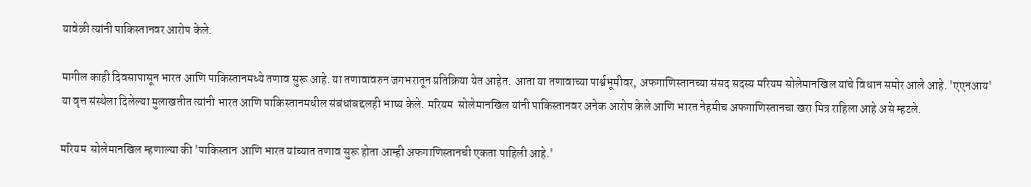यावेळी त्यांनी पाकिस्तानवर आरोप केले.

मागील काही दिवसापासून भारत आणि पाकिस्तानमध्ये तणाव सुरू आहे. या तणावावरुन जगभरातून प्रतिक्रिया येत आहेत. आता या तणावाच्या पार्श्वभूमीवर, अफगाणिस्तानच्या संसद सदस्य मरियम सोलेमानखिल यांचे विधान समोर आले आहे. 'एएनआय' या वृत्त संस्थेला दिलेल्या मुलाखतीत त्यांनी भारत आणि पाकिस्तानमधील संबंधांबद्दलही भाष्य केले. मरियम  सोलेमानखिल यांनी पाकिस्तानवर अनेक आरोप केले आणि भारत नेहमीच अफगाणिस्तानचा खरा मित्र राहिला आहे असे म्हटले.

मरियम  सोलेमानखिल म्हणाल्या की 'पाकिस्तान आणि भारत यांच्यात तणाव सुरू होता आम्ही अफगाणिस्तानची एकता पाहिली आहे.'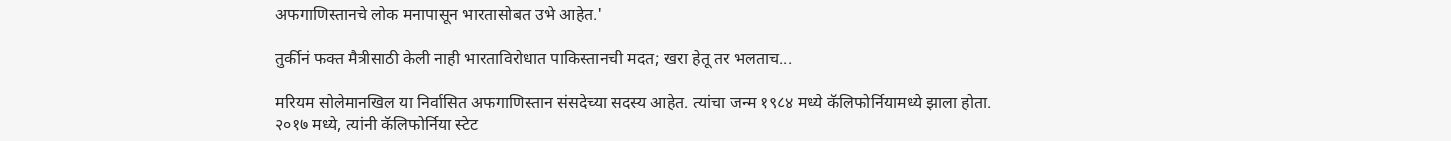अफगाणिस्तानचे लोक मनापासून भारतासोबत उभे आहेत.'

तुर्कीनं फक्त मैत्रीसाठी केली नाही भारताविरोधात पाकिस्तानची मदत; खरा हेतू तर भलताच...

मरियम सोलेमानखिल या निर्वासित अफगाणिस्तान संसदेच्या सदस्य आहेत. त्यांचा जन्म १९८४ मध्ये कॅलिफोर्नियामध्ये झाला होता. २०१७ मध्ये, त्यांनी कॅलिफोर्निया स्टेट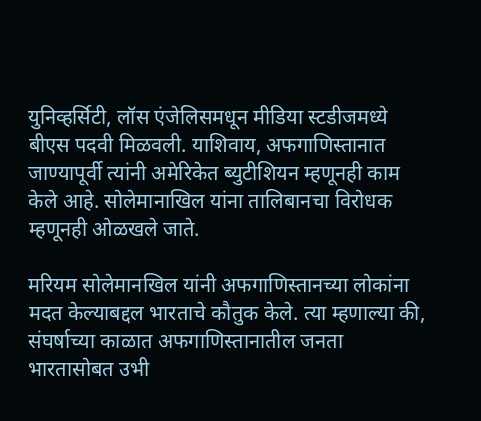युनिव्हर्सिटी, लॉस एंजेलिसमधून मीडिया स्टडीजमध्ये बीएस पदवी मिळवली. याशिवाय, अफगाणिस्तानात जाण्यापूर्वी त्यांनी अमेरिकेत ब्युटीशियन म्हणूनही काम केले आहे. सोलेमानाखिल यांना तालिबानचा विरोधक म्हणूनही ओळखले जाते.

मरियम सोलेमानखिल यांनी अफगाणिस्तानच्या लोकांना मदत केल्याबद्दल भारताचे कौतुक केले. त्या म्हणाल्या की, संघर्षाच्या काळात अफगाणिस्तानातील जनता भारतासोबत उभी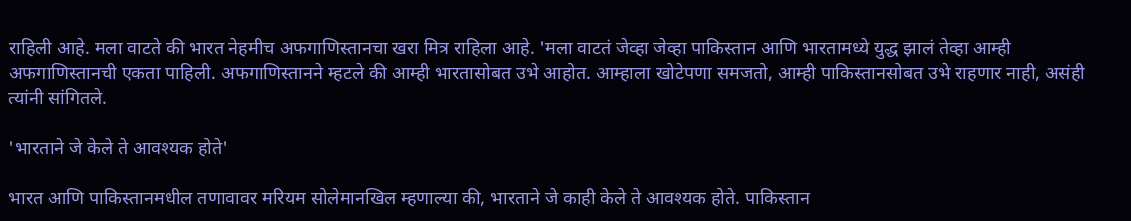राहिली आहे. मला वाटते की भारत नेहमीच अफगाणिस्तानचा खरा मित्र राहिला आहे. 'मला वाटतं जेव्हा जेव्हा पाकिस्तान आणि भारतामध्ये युद्ध झालं तेव्हा आम्ही अफगाणिस्तानची एकता पाहिली. अफगाणिस्तानने म्हटले की आम्ही भारतासोबत उभे आहोत. आम्हाला खोटेपणा समजतो, आम्ही पाकिस्तानसोबत उभे राहणार नाही, असंही त्यांनी सांगितले.

'भारताने जे केले ते आवश्यक होते'

भारत आणि पाकिस्तानमधील तणावावर मरियम सोलेमानखिल म्हणाल्या की, भारताने जे काही केले ते आवश्यक होते. पाकिस्तान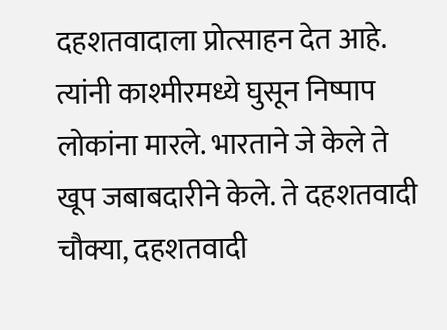दहशतवादाला प्रोत्साहन देत आहे. त्यांनी काश्मीरमध्ये घुसून निष्पाप लोकांना मारले. भारताने जे केले ते खूप जबाबदारीने केले. ते दहशतवादी चौक्या, दहशतवादी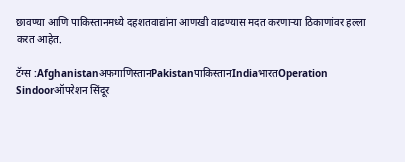छावण्या आणि पाकिस्तानमध्ये दहशतवाद्यांना आणखी वाढण्यास मदत करणाऱ्या ठिकाणांवर हल्ला करत आहेत.

टॅग्स :Afghanistanअफगाणिस्तानPakistanपाकिस्तानIndiaभारतOperation Sindoorऑपरेशन सिंदूर